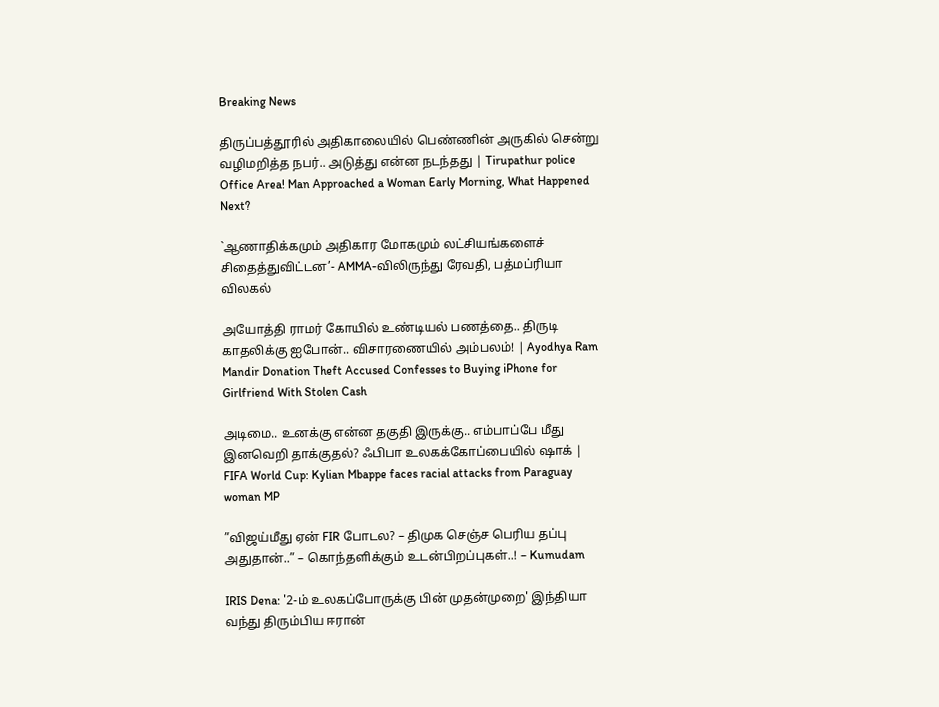Breaking News

திருப்பத்தூரில் அதிகாலையில் பெண்ணின் அருகில் சென்று வழிமறித்த நபர்.. அடுத்து என்ன நடந்தது | Tirupathur police Office Area! Man Approached a Woman Early Morning, What Happened Next?

`ஆணாதிக்கமும் அதிகார மோகமும் லட்சியங்களைச் சிதைத்துவிட்டன’- AMMA-விலிருந்து ரேவதி, பத்மப்ரியா விலகல்

அயோத்தி ராமர் கோயில் உண்டியல் பணத்தை.. திருடி காதலிக்கு ஐபோன்.. விசாரணையில் அம்பலம்! | Ayodhya Ram Mandir Donation Theft Accused Confesses to Buying iPhone for Girlfriend With Stolen Cash

அடிமை.. உனக்கு என்ன தகுதி இருக்கு.. எம்பாப்பே மீது இனவெறி தாக்குதல்? ஃபிபா உலகக்கோப்பையில் ஷாக் | FIFA World Cup: Kylian Mbappe faces racial attacks from Paraguay woman MP

”விஜய்மீது ஏன் FIR போடல? – திமுக செஞ்ச பெரிய தப்பு அதுதான்..” – கொந்தளிக்கும் உடன்பிறப்புகள்..! – Kumudam

IRIS Dena: '2-ம் உலகப்போருக்கு பின் முதன்முறை' இந்தியா வந்து திரும்பிய ஈரான்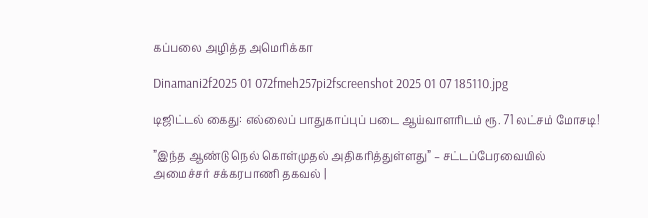கப்பலை அழித்த அமெரிக்கா

Dinamani2f2025 01 072fmeh257pi2fscreenshot 2025 01 07 185110.jpg

டிஜிட்டல் கைது: எல்லைப் பாதுகாப்புப் படை ஆய்வாளரிடம் ரூ. 71 லட்சம் மோசடி!

”இந்த ஆண்டு நெல் கொள்முதல் அதிகரித்துள்ளது” – சட்டப்பேரவையில் அமைச்சர் சக்கரபாணி தகவல் |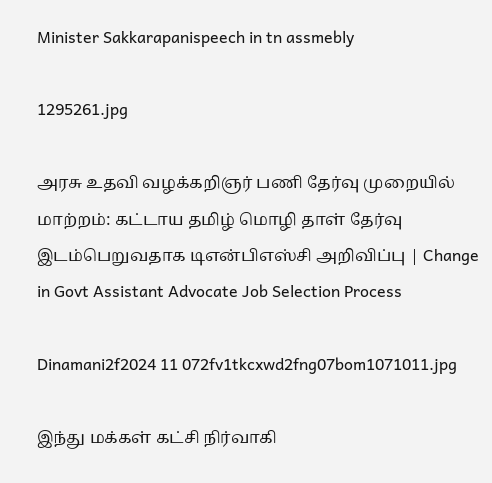Minister Sakkarapanispeech in tn assmebly

1295261.jpg

அரசு உதவி வழக்கறிஞர் பணி தேர்வு முறையில் மாற்றம்: கட்டாய தமிழ் மொழி தாள் தேர்வு இடம்பெறுவதாக டிஎன்பிஎஸ்சி அறிவிப்பு | Change in Govt Assistant Advocate Job Selection Process

Dinamani2f2024 11 072fv1tkcxwd2fng07bom1071011.jpg

இந்து மக்கள் கட்சி நிர்வாகி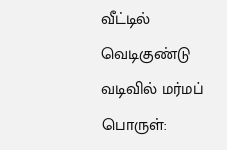வீட்டில் வெடிகுண்டு வடிவில் மர்மப் பொருள்: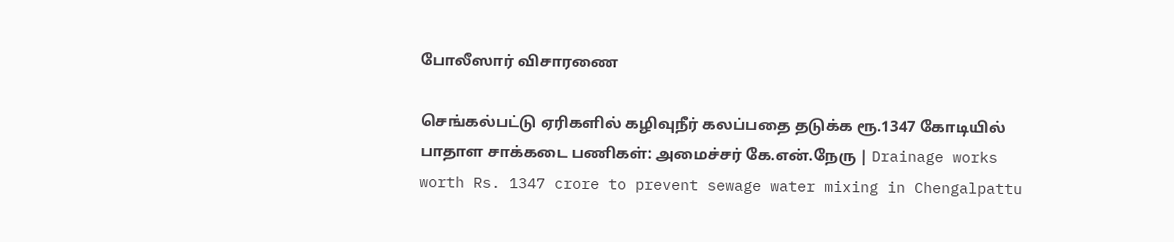போலீஸார் விசாரணை

செங்கல்பட்டு ஏரிகளில் கழிவுநீர் கலப்பதை தடுக்க ரூ.1347 கோடியில் பாதாள சாக்கடை பணிகள்: அமைச்சர் கே.என்.நேரு | Drainage works worth Rs. 1347 crore to prevent sewage water mixing in Chengalpattu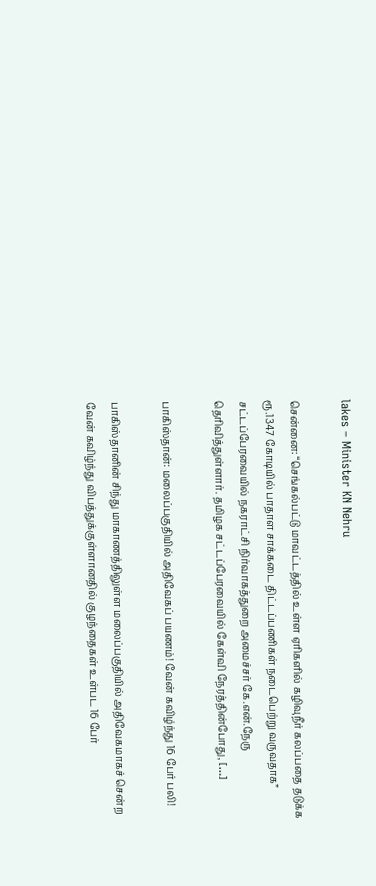lakes – Minister KN Nehru

சென்னை: “செங்கல்பட்டு மாவட்டத்தில் உள்ள ஏரிகளில் கழிவுநீர் கலப்பதை தடுக்க ரூ.1347 கோடியில் பாதாள சாக்கடை திட்டப்பணிகள் நடைபெற்று வருவதாக” சட்டப்பேரவையில் நகராட்சி நிர்வாகத்துறை அமைச்சர் கே.என்.நேரு தெரிவித்துள்ளார். தமிழக சட்டப்பேரவையில் கேள்வி நேரத்தின்போது, […]

பாகிஸ்தான்: மலைப்பகுதியில் அதிவேகப் பயணம்! வேன் கவிழ்ந்து 16 பேர் பலி!

பாகிஸ்தானின் சிந்து மாகாணத்திலுள்ள மலைப்பகுதியில் அதிவேகமாகச் சென்ற வேன் கவிழ்ந்து விபத்துக்குள்ளானதில் குழந்தைகள் உள்பட 16 பேர்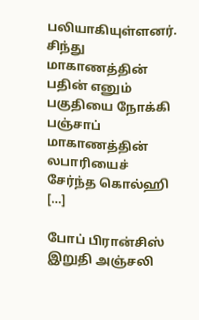பலியாகியுள்ளனர். சிந்து மாகாணத்தின் பதின் எனும் பகுதியை நோக்கி பஞ்சாப் மாகாணத்தின் லபாரியைச் சேர்ந்த கொல்ஹி […]

போப் பிரான்சிஸ் இறுதி அஞ்சலி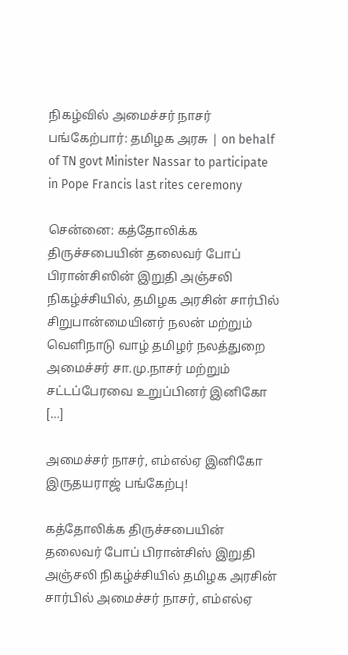நிகழ்வில் அமைச்சர் நாசர் பங்கேற்பார்: தமிழக அரசு | on behalf of TN govt Minister Nassar to participate in Pope Francis last rites ceremony

சென்னை: கத்தோலிக்க திருச்சபையின் தலைவர் போப் பிரான்சிஸின் இறுதி அஞ்சலி நிகழ்ச்சியில், தமிழக அரசின் சார்பில் சிறுபான்மையினர் நலன் மற்றும் வெளிநாடு வாழ் தமிழர் நலத்துறை அமைச்சர் சா.மு.நாசர் மற்றும் சட்டப்பேரவை உறுப்பினர் இனிகோ […]

அமைச்சர் நாசர், எம்எல்ஏ இனிகோ இருதயராஜ் பங்கேற்பு!

கத்தோலிக்க திருச்சபையின் தலைவர் போப் பிரான்சிஸ் இறுதி அஞ்சலி நிகழ்ச்சியில் தமிழக அரசின் சார்பில் அமைச்சர் நாசர், எம்எல்ஏ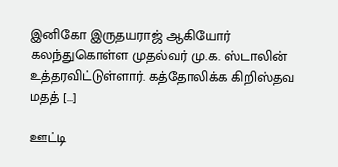இனிகோ இருதயராஜ் ஆகியோர் கலந்துகொள்ள முதல்வர் மு.க. ஸ்டாலின் உத்தரவிட்டுள்ளார். கத்தோலிக்க கிறிஸ்தவ மதத் […]

ஊட்டி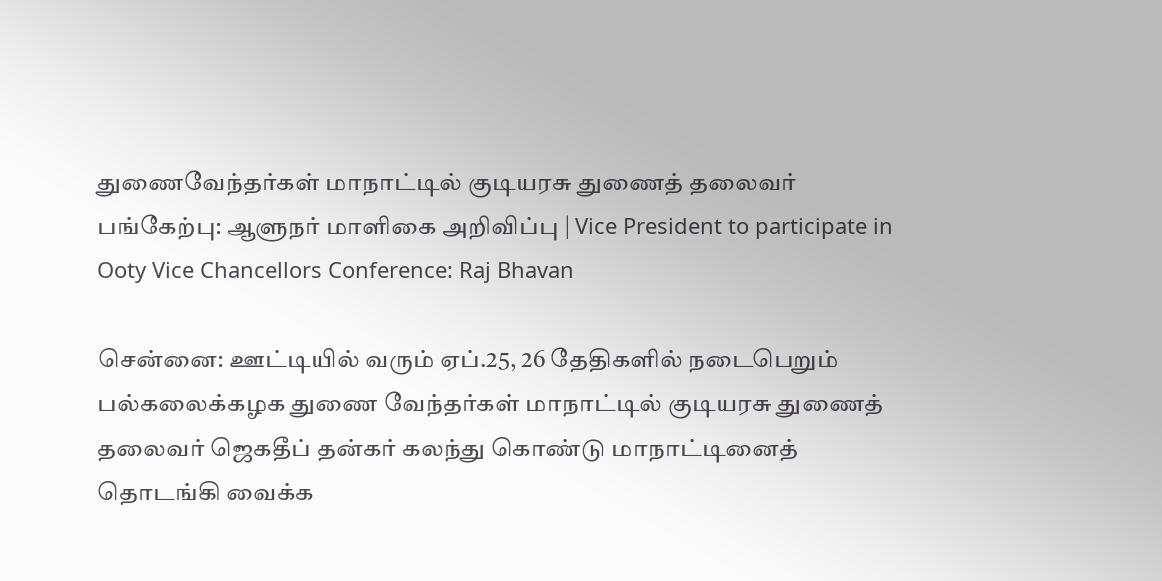துணைவேந்தர்கள் மாநாட்டில் குடியரசு துணைத் தலைவர் பங்கேற்பு: ஆளுநர் மாளிகை அறிவிப்பு | Vice President to participate in Ooty Vice Chancellors Conference: Raj Bhavan

சென்னை: ஊட்டியில் வரும் ஏப்.25, 26 தேதிகளில் நடைபெறும் பல்கலைக்கழக துணை வேந்தர்கள் மாநாட்டில் குடியரசு துணைத் தலைவர் ஜெகதீப் தன்கர் கலந்து கொண்டு மாநாட்டினைத் தொடங்கி வைக்க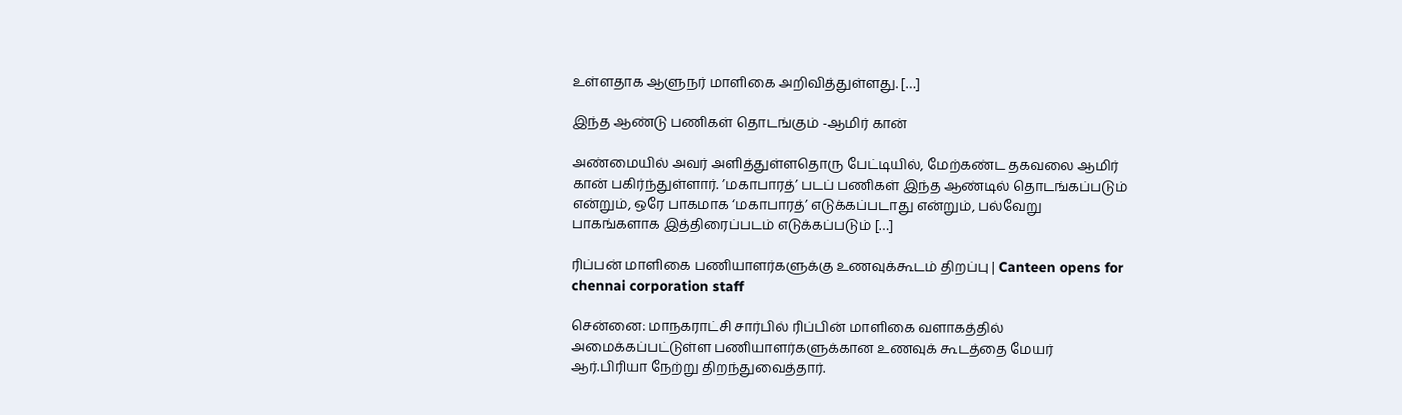உள்ளதாக ஆளுநர் மாளிகை அறிவித்துள்ளது. […]

இந்த ஆண்டு பணிகள் தொடங்கும் -ஆமிர் கான்

அண்மையில் அவர் அளித்துள்ளதொரு பேட்டியில், மேற்கண்ட தகவலை ஆமிர் கான் பகிர்ந்துள்ளார். ’மகாபாரத்’ படப் பணிகள் இந்த ஆண்டில் தொடங்கப்படும் என்றும், ஒரே பாகமாக ‘மகாபாரத்’ எடுக்கப்படாது என்றும், பல்வேறு பாகங்களாக இத்திரைப்படம் எடுக்கப்படும் […]

ரிப்பன் மாளிகை பணியாளர்களுக்கு உணவுக்கூடம் திறப்பு | Canteen opens for chennai corporation staff

சென்னை: மாநகராட்சி சார்பில் ரிப்பின் மாளிகை வளாகத்தில் அமைக்கப்பட்டுள்ள பணியாளர்களுக்கான உணவுக் கூடத்தை மேயர் ஆர்.பிரியா நேற்று திறந்துவைத்தார்.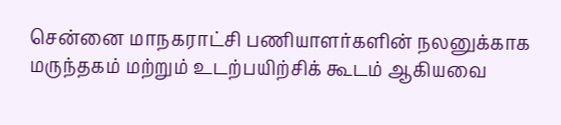சென்னை மாநகராட்சி பணியாளர்களின் நலனுக்காக மருந்தகம் மற்றும் உடற்பயிற்சிக் கூடம் ஆகியவை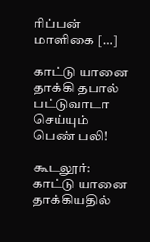ரிப்பன் மாளிகை […]

காட்டு யானை தாக்கி தபால் பட்டுவாடா செய்யும் பெண் பலி!

கூடலூர்: காட்டு யானை தாக்கியதில்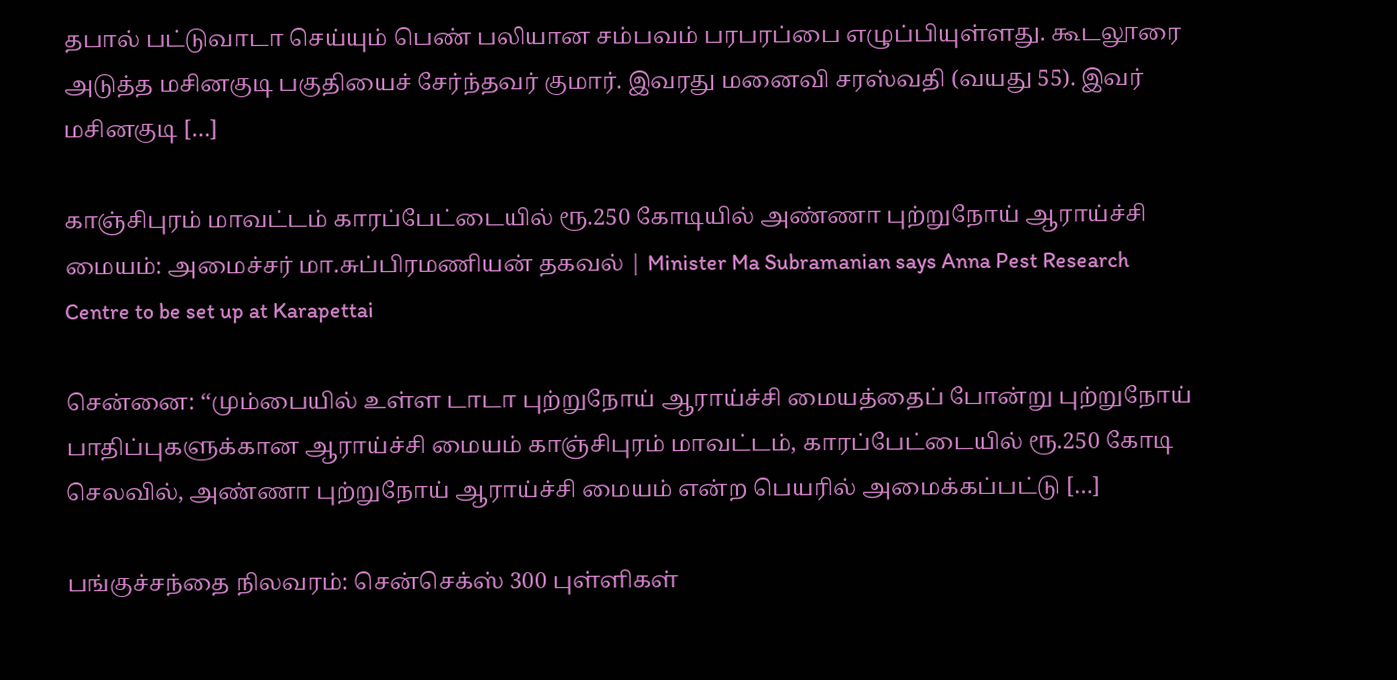தபால் பட்டுவாடா செய்யும் பெண் பலியான சம்பவம் பரபரப்பை எழுப்பியுள்ளது. கூடலூரை அடுத்த மசினகுடி பகுதியைச் சேர்ந்தவர் குமார். இவரது மனைவி சரஸ்வதி (வயது 55). இவர் மசினகுடி […]

காஞ்சிபுரம் மாவட்டம் காரப்பேட்டையில் ரூ.250 கோடியில் அண்ணா புற்றுநோய் ஆராய்ச்சி மையம்: அமைச்சர் மா.சுப்பிரமணியன் தகவல் | Minister Ma Subramanian says Anna Pest Research Centre to be set up at Karapettai

சென்னை: ‘‘மும்பையில் உள்ள டாடா புற்றுநோய் ஆராய்ச்சி மையத்தைப் போன்று புற்றுநோய் பாதிப்புகளுக்கான ஆராய்ச்சி மையம் காஞ்சிபுரம் மாவட்டம், காரப்பேட்டையில் ரூ.250 கோடி செலவில், அண்ணா புற்றுநோய் ஆராய்ச்சி மையம் என்ற பெயரில் அமைக்கப்பட்டு […]

பங்குச்சந்தை நிலவரம்: சென்செக்ஸ் 300 புள்ளிகள்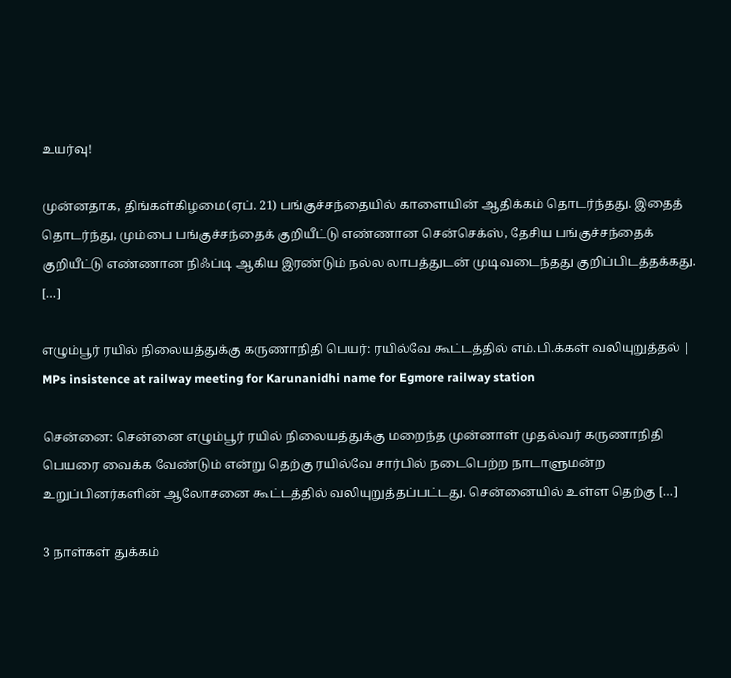உயர்வு!

முன்னதாக, திங்கள்கிழமை(ஏப். 21) பங்குச்சந்தையில் காளையின் ஆதிக்கம் தொடர்ந்தது. இதைத் தொடர்ந்து, மும்பை பங்குச்சந்தைக் குறியீட்டு எண்ணான சென்செக்ஸ், தேசிய பங்குச்சந்தைக் குறியீட்டு எண்ணான நிஃப்டி ஆகிய இரண்டும் நல்ல லாபத்துடன் முடிவடைந்தது குறிப்பிடத்தக்கது. […]

எழும்பூர் ரயில் நிலையத்துக்கு கருணாநிதி பெயர்: ரயில்வே கூட்டத்தில் எம்.பி.க்கள் வலியுறுத்தல் | MPs insistence at railway meeting for Karunanidhi name for Egmore railway station

சென்னை: சென்னை எழும்பூர் ரயில் நிலையத்துக்கு மறைந்த முன்னாள் முதல்வர் கருணாநிதி பெயரை வைக்க வேண்டும் என்று தெற்கு ரயில்வே சார்பில் நடைபெற்ற நாடாளுமன்ற உறுப்பினர்களின் ஆலோசனை கூட்டத்தில் வலியுறுத்தப்பட்டது. சென்னையில் உள்ள தெற்கு […]

3 நாள்கள் துக்கம்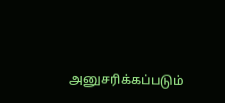அனுசரிக்கப்படும்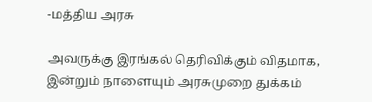-மத்திய அரசு

அவருக்கு இரங்கல் தெரிவிக்கும் விதமாக, இன்றும் நாளையும் அரசுமுறை துக்கம்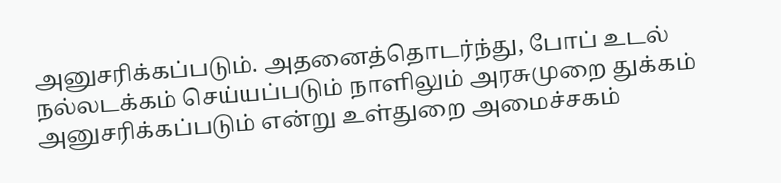அனுசரிக்கப்படும். அதனைத்தொடர்ந்து, போப் உடல் நல்லடக்கம் செய்யப்படும் நாளிலும் அரசுமுறை துக்கம் அனுசரிக்கப்படும் என்று உள்துறை அமைச்சகம்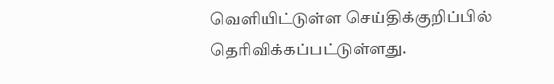வெளியிட்டுள்ள செய்திக்குறிப்பில் தெரிவிக்கப்பட்டுள்ளது.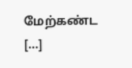மேற்கண்ட […]